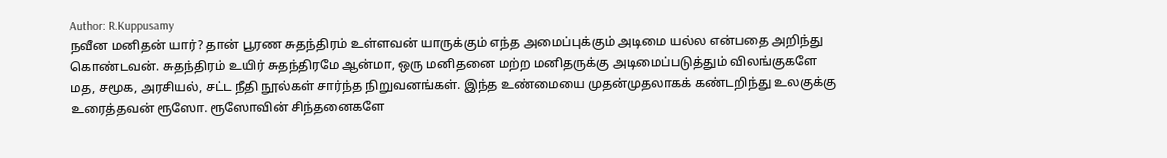Author: R.Kuppusamy
நவீன மனிதன் யார்? தான் பூரண சுதந்திரம் உள்ளவன் யாருக்கும் எந்த அமைப்புக்கும் அடிமை யல்ல என்பதை அறிந்து கொண்டவன். சுதந்திரம் உயிர் சுதந்திரமே ஆன்மா, ஒரு மனிதனை மற்ற மனிதருக்கு அடிமைப்படுத்தும் விலங்குகளே மத, சமூக, அரசியல், சட்ட நீதி நூல்கள் சார்ந்த நிறுவனங்கள். இந்த உண்மையை முதன்முதலாகக் கண்டறிந்து உலகுக்கு உரைத்தவன் ரூஸோ. ரூஸோவின் சிந்தனைகளே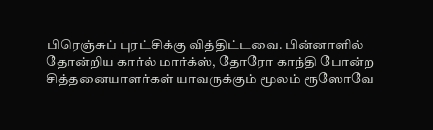பிரெஞ்சுப் புரட்சிக்கு வித்திட்டவை. பின்னாளில் தோன்றிய கார்ல் மார்க்ஸ், தோரோ காந்தி போன்ற சித்தனையாளர்கள் யாவருக்கும் மூலம் ரூஸோவே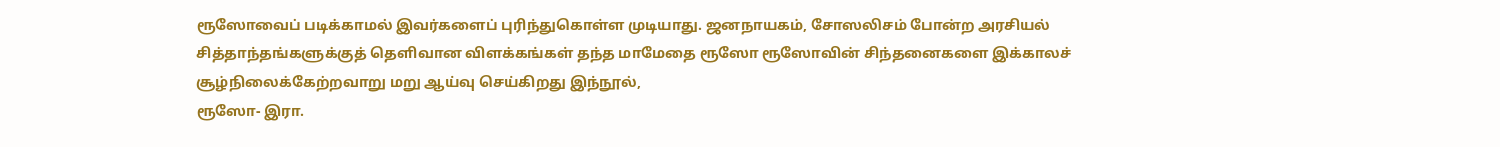ரூஸோவைப் படிக்காமல் இவர்களைப் புரிந்துகொள்ள முடியாது. ஜனநாயகம், சோஸலிசம் போன்ற அரசியல் சித்தாந்தங்களுக்குத் தெளிவான விளக்கங்கள் தந்த மாமேதை ரூஸோ ரூஸோவின் சிந்தனைகளை இக்காலச் சூழ்நிலைக்கேற்றவாறு மறு ஆய்வு செய்கிறது இந்நூல்,
ரூஸோ- இரா.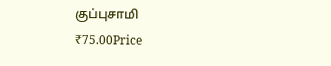குப்புசாமி
₹75.00Price